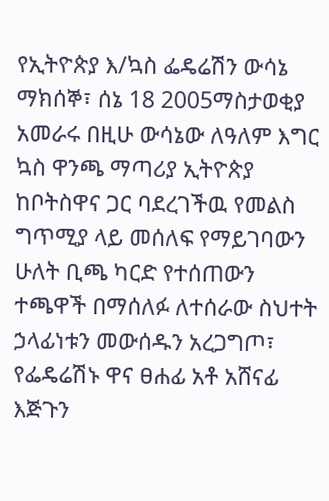የኢትዮጵያ እ/ኳስ ፌዴሬሽን ውሳኔ
ማክሰኞ፣ ሰኔ 18 2005ማስታወቂያ
አመራሩ በዚሁ ውሳኔው ለዓለም እግር ኳስ ዋንጫ ማጣሪያ ኢትዮጵያ ከቦትስዋና ጋር ባደረገችዉ የመልስ ግጥሚያ ላይ መሰለፍ የማይገባውን ሁለት ቢጫ ካርድ የተሰጠውን ተጫዋች በማሰለፉ ለተሰራው ስህተት ኃላፊነቱን መውሰዱን አረጋግጦ፣ የፌዴሬሽኑ ዋና ፀሐፊ አቶ አሸናፊ እጅጉን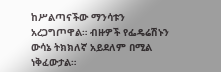ከሥልጣናችው ማንሳቱን አረጋግጦዋል። ብዙዎች የፌዴሬሽኑን ውሳኔ ትክክለኛ አይደለም በሚል ነቅፈውታል።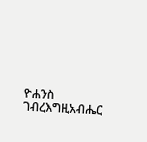ዮሐንስ ገብረእግዚአብሔር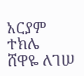አርያም ተክሌ
ሸዋዬ ለገሠ